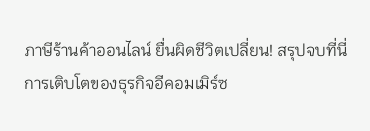ภาษีร้านค้าออนไลน์ ยื่นผิดชีวิตเปลี่ยน! สรุปจบที่นี่
การเติบโตของธุรกิจอีคอมเมิร์ซ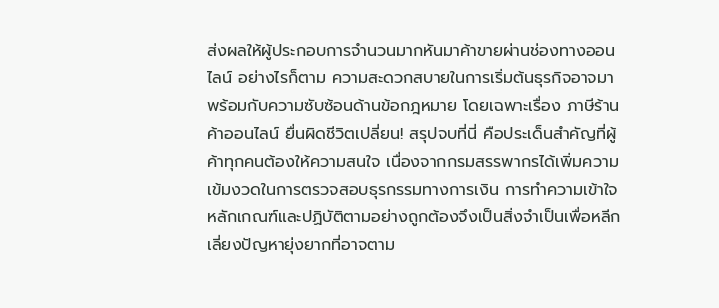ส่งผลให้ผู้ประกอบการจำนวนมากหันมาค้าขายผ่านช่องทางออนไลน์ อย่างไรก็ตาม ความสะดวกสบายในการเริ่มต้นธุรกิจอาจมาพร้อมกับความซับซ้อนด้านข้อกฎหมาย โดยเฉพาะเรื่อง ภาษีร้านค้าออนไลน์ ยื่นผิดชีวิตเปลี่ยน! สรุปจบที่นี่ คือประเด็นสำคัญที่ผู้ค้าทุกคนต้องให้ความสนใจ เนื่องจากกรมสรรพากรได้เพิ่มความเข้มงวดในการตรวจสอบธุรกรรมทางการเงิน การทำความเข้าใจหลักเกณฑ์และปฏิบัติตามอย่างถูกต้องจึงเป็นสิ่งจำเป็นเพื่อหลีกเลี่ยงปัญหายุ่งยากที่อาจตาม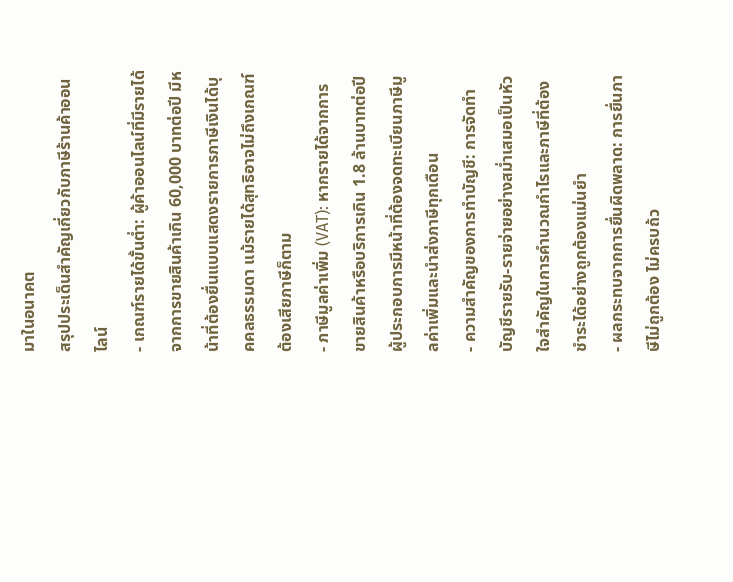มาในอนาคต
สรุปประเด็นสำคัญเกี่ยวกับภาษีร้านค้าออนไลน์
- เกณฑ์รายได้ขั้นต่ำ: ผู้ค้าออนไลน์ที่มีรายได้จากการขายสินค้าเกิน 60,000 บาทต่อปี มีหน้าที่ต้องยื่นแบบแสดงรายการภาษีเงินได้บุคคลธรรมดา แม้รายได้สุทธิอาจไม่ถึงเกณฑ์ต้องเสียภาษีก็ตาม
- ภาษีมูลค่าเพิ่ม (VAT): หากรายได้จากการขายสินค้าหรือบริการเกิน 1.8 ล้านบาทต่อปี ผู้ประกอบการมีหน้าที่ต้องจดทะเบียนภาษีมูลค่าเพิ่มและนำส่งภาษีทุกเดือน
- ความสำคัญของการทำบัญชี: การจัดทำบัญชีรายรับ-รายจ่ายอย่างสม่ำเสมอเป็นหัวใจสำคัญในการคำนวณกำไรและภาษีที่ต้องชำระได้อย่างถูกต้องแม่นยำ
- ผลกระทบจากการยื่นผิดพลาด: การยื่นภาษีไม่ถูกต้อง ไม่ครบถ้ว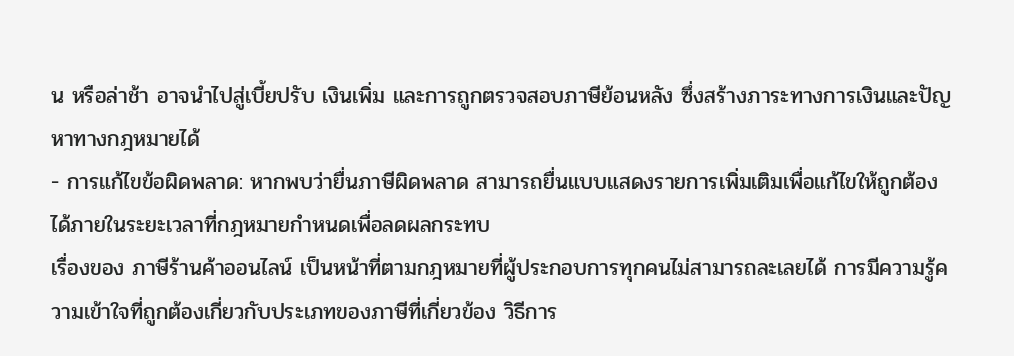น หรือล่าช้า อาจนำไปสู่เบี้ยปรับ เงินเพิ่ม และการถูกตรวจสอบภาษีย้อนหลัง ซึ่งสร้างภาระทางการเงินและปัญหาทางกฎหมายได้
- การแก้ไขข้อผิดพลาด: หากพบว่ายื่นภาษีผิดพลาด สามารถยื่นแบบแสดงรายการเพิ่มเติมเพื่อแก้ไขให้ถูกต้องได้ภายในระยะเวลาที่กฎหมายกำหนดเพื่อลดผลกระทบ
เรื่องของ ภาษีร้านค้าออนไลน์ เป็นหน้าที่ตามกฎหมายที่ผู้ประกอบการทุกคนไม่สามารถละเลยได้ การมีความรู้ความเข้าใจที่ถูกต้องเกี่ยวกับประเภทของภาษีที่เกี่ยวข้อง วิธีการ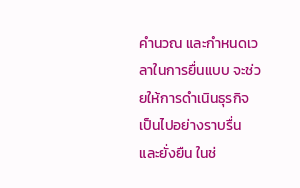คำนวณ และกำหนดเวลาในการยื่นแบบ จะช่วยให้การดำเนินธุรกิจเป็นไปอย่างราบรื่นและยั่งยืน ในช่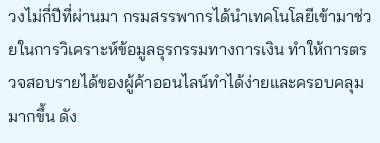วงไม่กี่ปีที่ผ่านมา กรมสรรพากรได้นำเทคโนโลยีเข้ามาช่วยในการวิเคราะห์ข้อมูลธุรกรรมทางการเงิน ทำให้การตรวจสอบรายได้ของผู้ค้าออนไลน์ทำได้ง่ายและครอบคลุมมากขึ้น ดัง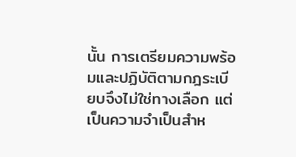นั้น การเตรียมความพร้อมและปฏิบัติตามกฎระเบียบจึงไม่ใช่ทางเลือก แต่เป็นความจำเป็นสำห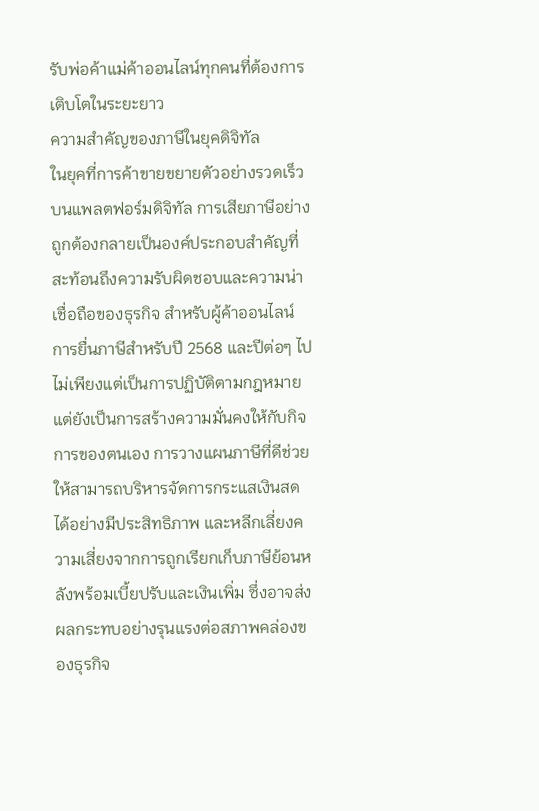รับพ่อค้าแม่ค้าออนไลน์ทุกคนที่ต้องการเติบโตในระยะยาว
ความสำคัญของภาษีในยุคดิจิทัล
ในยุคที่การค้าขายขยายตัวอย่างรวดเร็วบนแพลตฟอร์มดิจิทัล การเสียภาษีอย่างถูกต้องกลายเป็นองค์ประกอบสำคัญที่สะท้อนถึงความรับผิดชอบและความน่าเชื่อถือของธุรกิจ สำหรับผู้ค้าออนไลน์ การยื่นภาษีสำหรับปี 2568 และปีต่อๆ ไป ไม่เพียงแต่เป็นการปฏิบัติตามกฎหมาย แต่ยังเป็นการสร้างความมั่นคงให้กับกิจการของตนเอง การวางแผนภาษีที่ดีช่วยให้สามารถบริหารจัดการกระแสเงินสดได้อย่างมีประสิทธิภาพ และหลีกเลี่ยงความเสี่ยงจากการถูกเรียกเก็บภาษีย้อนหลังพร้อมเบี้ยปรับและเงินเพิ่ม ซึ่งอาจส่งผลกระทบอย่างรุนแรงต่อสภาพคล่องของธุรกิจ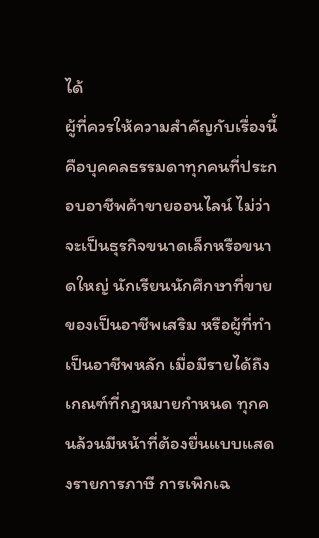ได้
ผู้ที่ควรให้ความสำคัญกับเรื่องนี้คือบุคคลธรรมดาทุกคนที่ประกอบอาชีพค้าขายออนไลน์ ไม่ว่าจะเป็นธุรกิจขนาดเล็กหรือขนาดใหญ่ นักเรียนนักศึกษาที่ขายของเป็นอาชีพเสริม หรือผู้ที่ทำเป็นอาชีพหลัก เมื่อมีรายได้ถึงเกณฑ์ที่กฎหมายกำหนด ทุกคนล้วนมีหน้าที่ต้องยื่นแบบแสดงรายการภาษี การเพิกเฉ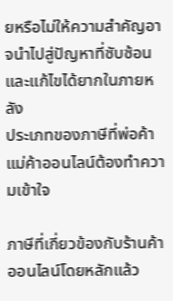ยหรือไม่ให้ความสำคัญอาจนำไปสู่ปัญหาที่ซับซ้อนและแก้ไขได้ยากในภายหลัง
ประเภทของภาษีที่พ่อค้าแม่ค้าออนไลน์ต้องทำความเข้าใจ

ภาษีที่เกี่ยวข้องกับร้านค้าออนไลน์โดยหลักแล้ว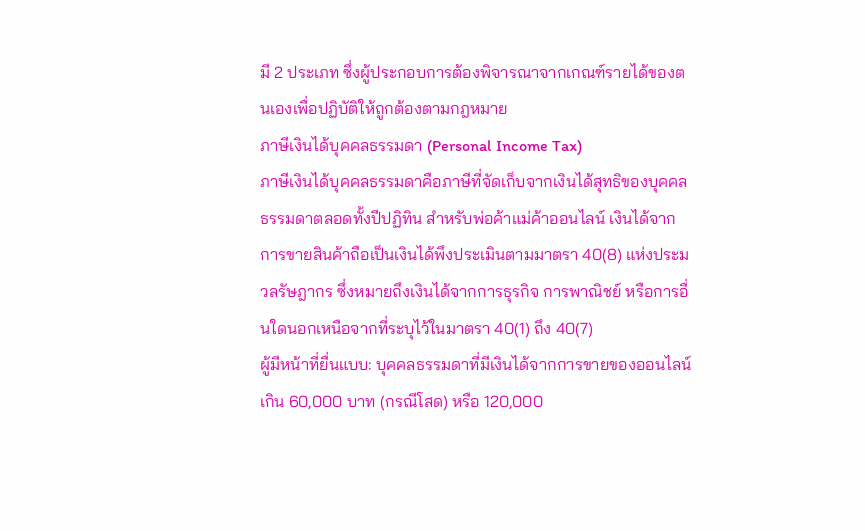มี 2 ประเภท ซึ่งผู้ประกอบการต้องพิจารณาจากเกณฑ์รายได้ของตนเองเพื่อปฏิบัติให้ถูกต้องตามกฎหมาย
ภาษีเงินได้บุคคลธรรมดา (Personal Income Tax)
ภาษีเงินได้บุคคลธรรมดาคือภาษีที่จัดเก็บจากเงินได้สุทธิของบุคคลธรรมดาตลอดทั้งปีปฏิทิน สำหรับพ่อค้าแม่ค้าออนไลน์ เงินได้จากการขายสินค้าถือเป็นเงินได้พึงประเมินตามมาตรา 40(8) แห่งประมวลรัษฎากร ซึ่งหมายถึงเงินได้จากการธุรกิจ การพาณิชย์ หรือการอื่นใดนอกเหนือจากที่ระบุไว้ในมาตรา 40(1) ถึง 40(7)
ผู้มีหน้าที่ยื่นแบบ: บุคคลธรรมดาที่มีเงินได้จากการขายของออนไลน์เกิน 60,000 บาท (กรณีโสด) หรือ 120,000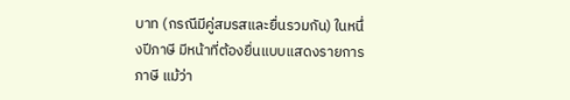บาท (กรณีมีคู่สมรสและยื่นรวมกัน) ในหนึ่งปีภาษี มีหน้าที่ต้องยื่นแบบแสดงรายการภาษี แม้ว่า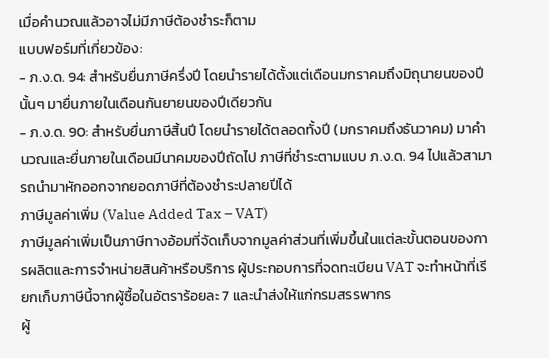เมื่อคำนวณแล้วอาจไม่มีภาษีต้องชำระก็ตาม
แบบฟอร์มที่เกี่ยวข้อง:
- ภ.ง.ด. 94: สำหรับยื่นภาษีครึ่งปี โดยนำรายได้ตั้งแต่เดือนมกราคมถึงมิถุนายนของปีนั้นๆ มายื่นภายในเดือนกันยายนของปีเดียวกัน
- ภ.ง.ด. 90: สำหรับยื่นภาษีสิ้นปี โดยนำรายได้ตลอดทั้งปี (มกราคมถึงธันวาคม) มาคำนวณและยื่นภายในเดือนมีนาคมของปีถัดไป ภาษีที่ชำระตามแบบ ภ.ง.ด. 94 ไปแล้วสามารถนำมาหักออกจากยอดภาษีที่ต้องชำระปลายปีได้
ภาษีมูลค่าเพิ่ม (Value Added Tax – VAT)
ภาษีมูลค่าเพิ่มเป็นภาษีทางอ้อมที่จัดเก็บจากมูลค่าส่วนที่เพิ่มขึ้นในแต่ละขั้นตอนของการผลิตและการจำหน่ายสินค้าหรือบริการ ผู้ประกอบการที่จดทะเบียน VAT จะทำหน้าที่เรียกเก็บภาษีนี้จากผู้ซื้อในอัตราร้อยละ 7 และนำส่งให้แก่กรมสรรพากร
ผู้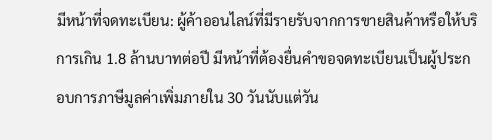มีหน้าที่จดทะเบียน: ผู้ค้าออนไลน์ที่มีรายรับจากการขายสินค้าหรือให้บริการเกิน 1.8 ล้านบาทต่อปี มีหน้าที่ต้องยื่นคำขอจดทะเบียนเป็นผู้ประกอบการภาษีมูลค่าเพิ่มภายใน 30 วันนับแต่วัน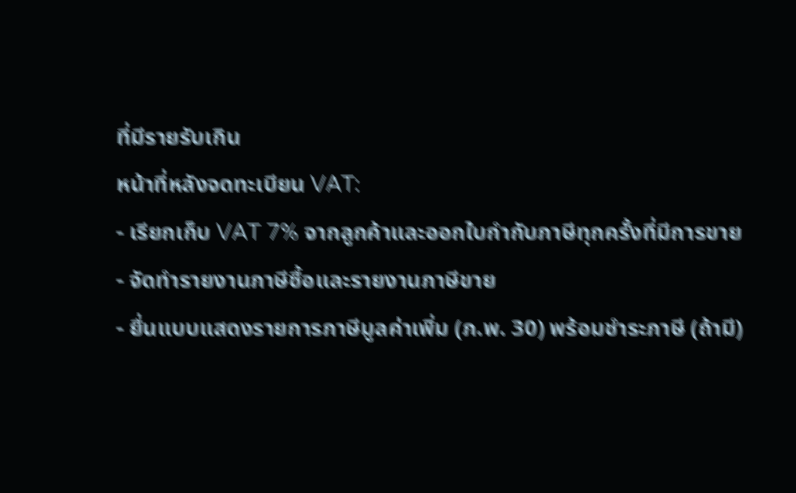ที่มีรายรับเกิน
หน้าที่หลังจดทะเบียน VAT:
- เรียกเก็บ VAT 7% จากลูกค้าและออกใบกำกับภาษีทุกครั้งที่มีการขาย
- จัดทำรายงานภาษีซื้อและรายงานภาษีขาย
- ยื่นแบบแสดงรายการภาษีมูลค่าเพิ่ม (ภ.พ. 30) พร้อมชำระภาษี (ถ้ามี)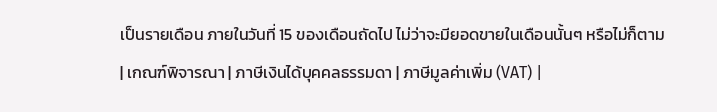เป็นรายเดือน ภายในวันที่ 15 ของเดือนถัดไป ไม่ว่าจะมียอดขายในเดือนนั้นๆ หรือไม่ก็ตาม
| เกณฑ์พิจารณา | ภาษีเงินได้บุคคลธรรมดา | ภาษีมูลค่าเพิ่ม (VAT) |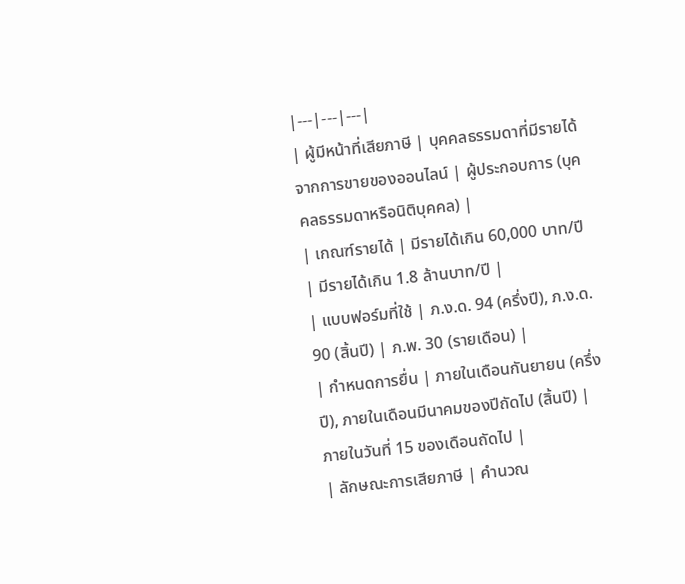|---|---|---|
| ผู้มีหน้าที่เสียภาษี | บุคคลธรรมดาที่มีรายได้จากการขายของออนไลน์ | ผู้ประกอบการ (บุคคลธรรมดาหรือนิติบุคคล) |
| เกณฑ์รายได้ | มีรายได้เกิน 60,000 บาท/ปี | มีรายได้เกิน 1.8 ล้านบาท/ปี |
| แบบฟอร์มที่ใช้ | ภ.ง.ด. 94 (ครึ่งปี), ภ.ง.ด. 90 (สิ้นปี) | ภ.พ. 30 (รายเดือน) |
| กำหนดการยื่น | ภายในเดือนกันยายน (ครึ่งปี), ภายในเดือนมีนาคมของปีถัดไป (สิ้นปี) | ภายในวันที่ 15 ของเดือนถัดไป |
| ลักษณะการเสียภาษี | คำนวณ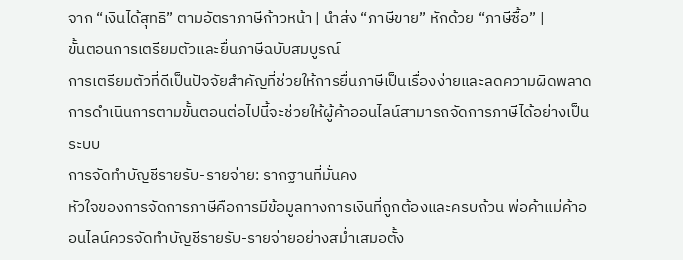จาก “เงินได้สุทธิ” ตามอัตราภาษีก้าวหน้า | นำส่ง “ภาษีขาย” หักด้วย “ภาษีซื้อ” |
ขั้นตอนการเตรียมตัวและยื่นภาษีฉบับสมบูรณ์
การเตรียมตัวที่ดีเป็นปัจจัยสำคัญที่ช่วยให้การยื่นภาษีเป็นเรื่องง่ายและลดความผิดพลาด การดำเนินการตามขั้นตอนต่อไปนี้จะช่วยให้ผู้ค้าออนไลน์สามารถจัดการภาษีได้อย่างเป็นระบบ
การจัดทำบัญชีรายรับ-รายจ่าย: รากฐานที่มั่นคง
หัวใจของการจัดการภาษีคือการมีข้อมูลทางการเงินที่ถูกต้องและครบถ้วน พ่อค้าแม่ค้าออนไลน์ควรจัดทำบัญชีรายรับ-รายจ่ายอย่างสม่ำเสมอตั้ง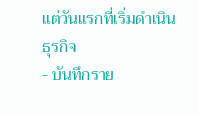แต่วันแรกที่เริ่มดำเนินธุรกิจ
- บันทึกราย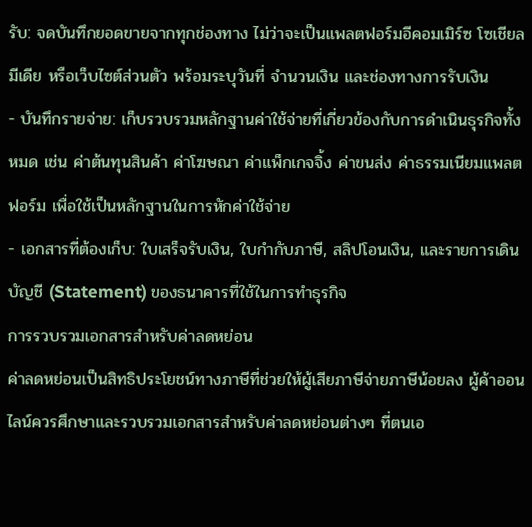รับ: จดบันทึกยอดขายจากทุกช่องทาง ไม่ว่าจะเป็นแพลตฟอร์มอีคอมเมิร์ซ โซเชียลมีเดีย หรือเว็บไซต์ส่วนตัว พร้อมระบุวันที่ จำนวนเงิน และช่องทางการรับเงิน
- บันทึกรายจ่าย: เก็บรวบรวมหลักฐานค่าใช้จ่ายที่เกี่ยวข้องกับการดำเนินธุรกิจทั้งหมด เช่น ค่าต้นทุนสินค้า ค่าโฆษณา ค่าแพ็กเกจจิ้ง ค่าขนส่ง ค่าธรรมเนียมแพลตฟอร์ม เพื่อใช้เป็นหลักฐานในการหักค่าใช้จ่าย
- เอกสารที่ต้องเก็บ: ใบเสร็จรับเงิน, ใบกำกับภาษี, สลิปโอนเงิน, และรายการเดินบัญชี (Statement) ของธนาคารที่ใช้ในการทำธุรกิจ
การรวบรวมเอกสารสำหรับค่าลดหย่อน
ค่าลดหย่อนเป็นสิทธิประโยชน์ทางภาษีที่ช่วยให้ผู้เสียภาษีจ่ายภาษีน้อยลง ผู้ค้าออนไลน์ควรศึกษาและรวบรวมเอกสารสำหรับค่าลดหย่อนต่างๆ ที่ตนเอ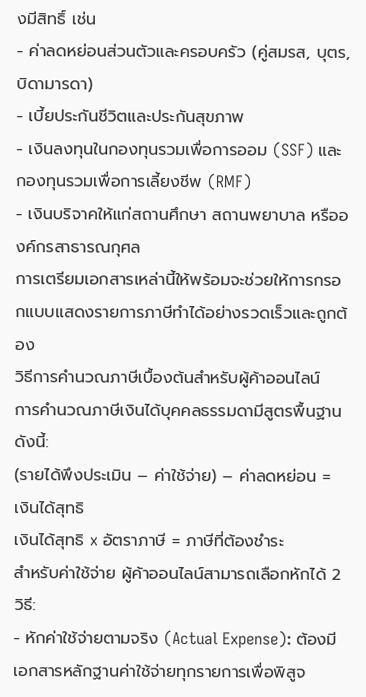งมีสิทธิ์ เช่น
- ค่าลดหย่อนส่วนตัวและครอบครัว (คู่สมรส, บุตร, บิดามารดา)
- เบี้ยประกันชีวิตและประกันสุขภาพ
- เงินลงทุนในกองทุนรวมเพื่อการออม (SSF) และกองทุนรวมเพื่อการเลี้ยงชีพ (RMF)
- เงินบริจาคให้แก่สถานศึกษา สถานพยาบาล หรือองค์กรสาธารณกุศล
การเตรียมเอกสารเหล่านี้ให้พร้อมจะช่วยให้การกรอกแบบแสดงรายการภาษีทำได้อย่างรวดเร็วและถูกต้อง
วิธีการคำนวณภาษีเบื้องต้นสำหรับผู้ค้าออนไลน์
การคำนวณภาษีเงินได้บุคคลธรรมดามีสูตรพื้นฐานดังนี้:
(รายได้พึงประเมิน – ค่าใช้จ่าย) – ค่าลดหย่อน = เงินได้สุทธิ
เงินได้สุทธิ x อัตราภาษี = ภาษีที่ต้องชำระ
สำหรับค่าใช้จ่าย ผู้ค้าออนไลน์สามารถเลือกหักได้ 2 วิธี:
- หักค่าใช้จ่ายตามจริง (Actual Expense): ต้องมีเอกสารหลักฐานค่าใช้จ่ายทุกรายการเพื่อพิสูจ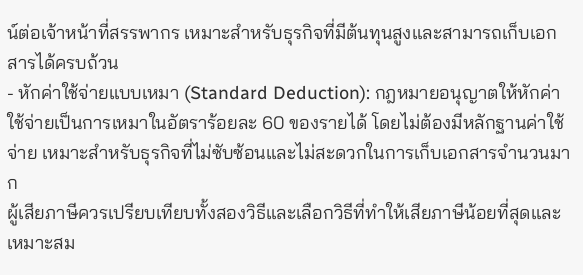น์ต่อเจ้าหน้าที่สรรพากร เหมาะสำหรับธุรกิจที่มีต้นทุนสูงและสามารถเก็บเอกสารได้ครบถ้วน
- หักค่าใช้จ่ายแบบเหมา (Standard Deduction): กฎหมายอนุญาตให้หักค่าใช้จ่ายเป็นการเหมาในอัตราร้อยละ 60 ของรายได้ โดยไม่ต้องมีหลักฐานค่าใช้จ่าย เหมาะสำหรับธุรกิจที่ไม่ซับซ้อนและไม่สะดวกในการเก็บเอกสารจำนวนมาก
ผู้เสียภาษีควรเปรียบเทียบทั้งสองวิธีและเลือกวิธีที่ทำให้เสียภาษีน้อยที่สุดและเหมาะสม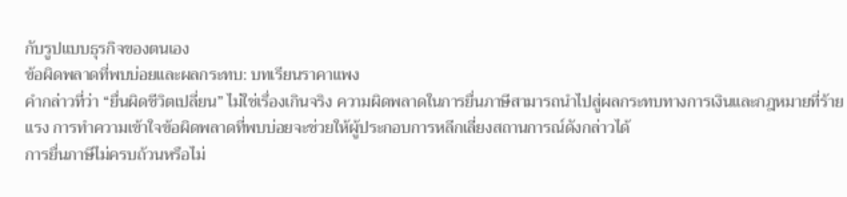กับรูปแบบธุรกิจของตนเอง
ข้อผิดพลาดที่พบบ่อยและผลกระทบ: บทเรียนราคาแพง
คำกล่าวที่ว่า “ยื่นผิดชีวิตเปลี่ยน” ไม่ใช่เรื่องเกินจริง ความผิดพลาดในการยื่นภาษีสามารถนำไปสู่ผลกระทบทางการเงินและกฎหมายที่ร้ายแรง การทำความเข้าใจข้อผิดพลาดที่พบบ่อยจะช่วยให้ผู้ประกอบการหลีกเลี่ยงสถานการณ์ดังกล่าวได้
การยื่นภาษีไม่ครบถ้วนหรือไม่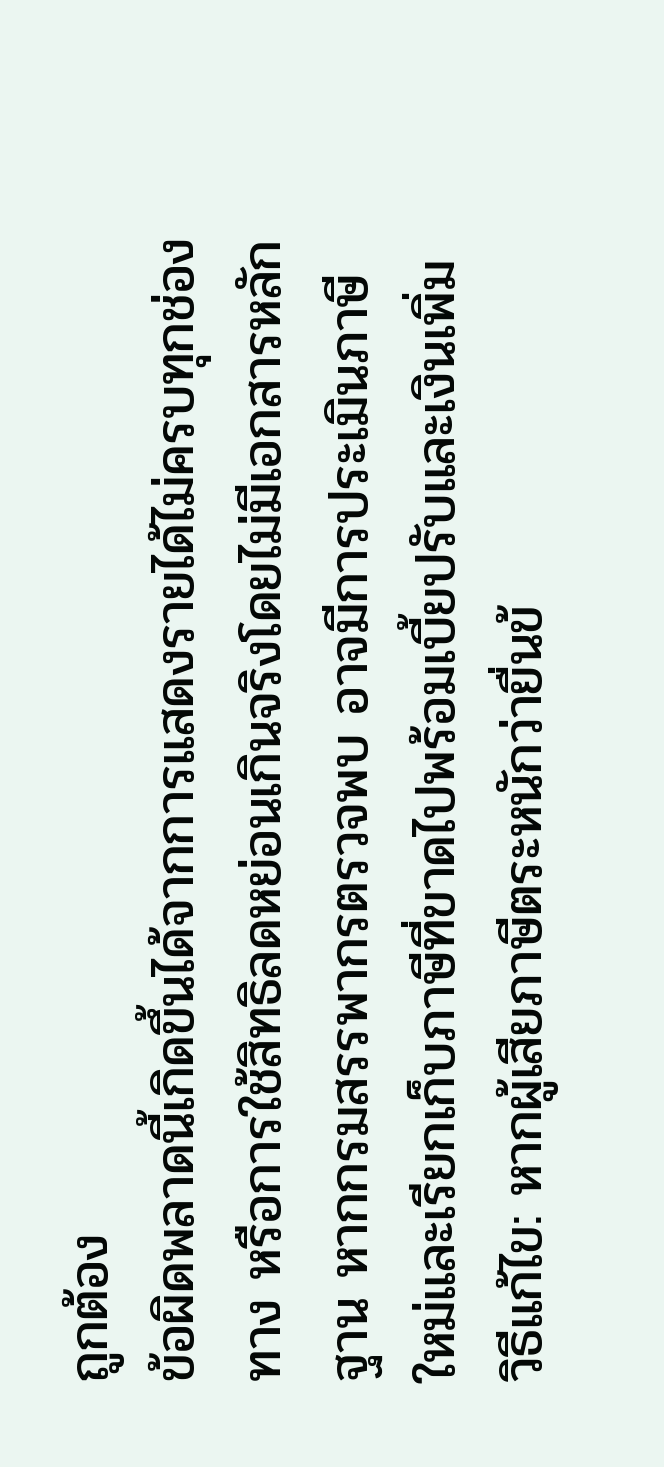ถูกต้อง
ข้อผิดพลาดนี้เกิดขึ้นได้จากการแสดงรายได้ไม่ครบทุกช่องทาง หรือการใช้สิทธิลดหย่อนเกินจริงโดยไม่มีเอกสารหลักฐาน หากกรมสรรพากรตรวจพบ อาจมีการประเมินภาษีใหม่และเรียกเก็บภาษีที่ขาดไปพร้อมเบี้ยปรับและเงินเพิ่ม
วิธีแก้ไข: หากผู้เสียภาษีตระหนักว่ายื่นข้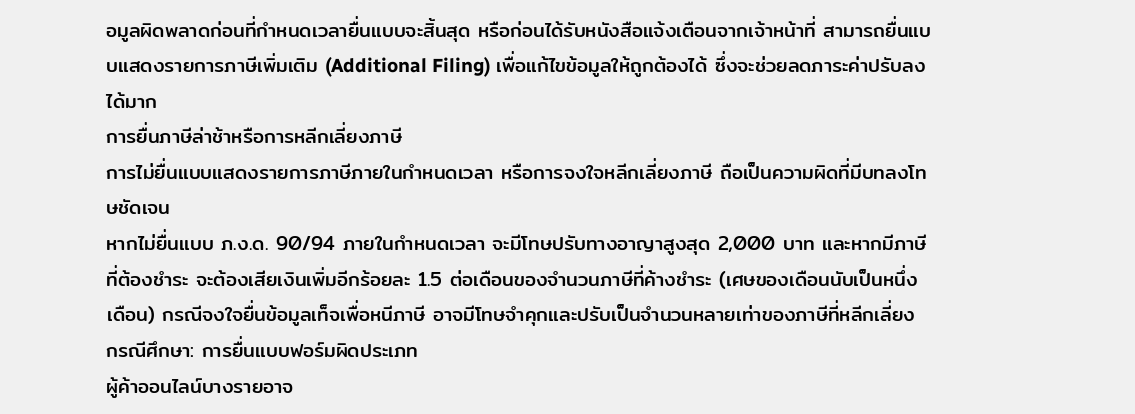อมูลผิดพลาดก่อนที่กำหนดเวลายื่นแบบจะสิ้นสุด หรือก่อนได้รับหนังสือแจ้งเตือนจากเจ้าหน้าที่ สามารถยื่นแบบแสดงรายการภาษีเพิ่มเติม (Additional Filing) เพื่อแก้ไขข้อมูลให้ถูกต้องได้ ซึ่งจะช่วยลดภาระค่าปรับลงได้มาก
การยื่นภาษีล่าช้าหรือการหลีกเลี่ยงภาษี
การไม่ยื่นแบบแสดงรายการภาษีภายในกำหนดเวลา หรือการจงใจหลีกเลี่ยงภาษี ถือเป็นความผิดที่มีบทลงโทษชัดเจน
หากไม่ยื่นแบบ ภ.ง.ด. 90/94 ภายในกำหนดเวลา จะมีโทษปรับทางอาญาสูงสุด 2,000 บาท และหากมีภาษีที่ต้องชำระ จะต้องเสียเงินเพิ่มอีกร้อยละ 1.5 ต่อเดือนของจำนวนภาษีที่ค้างชำระ (เศษของเดือนนับเป็นหนึ่งเดือน) กรณีจงใจยื่นข้อมูลเท็จเพื่อหนีภาษี อาจมีโทษจำคุกและปรับเป็นจำนวนหลายเท่าของภาษีที่หลีกเลี่ยง
กรณีศึกษา: การยื่นแบบฟอร์มผิดประเภท
ผู้ค้าออนไลน์บางรายอาจ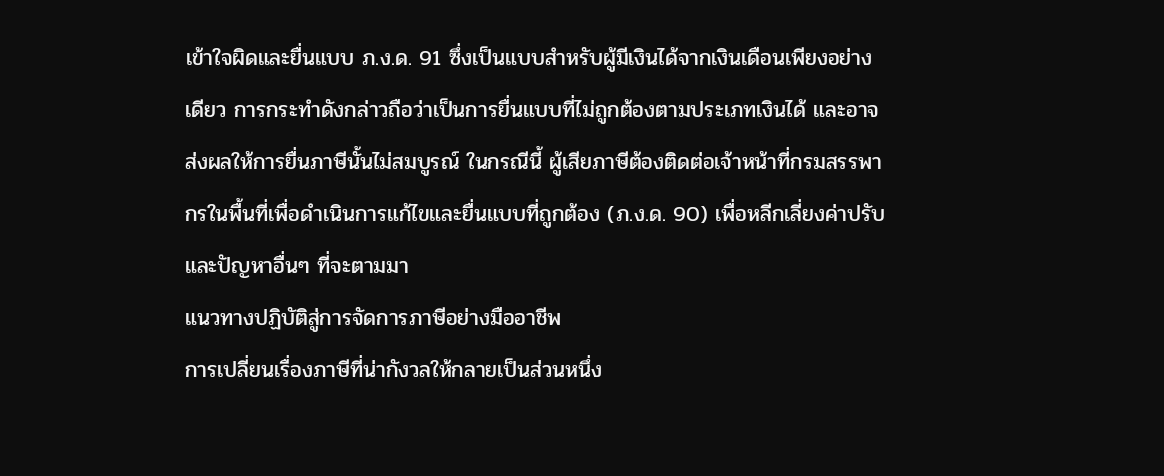เข้าใจผิดและยื่นแบบ ภ.ง.ด. 91 ซึ่งเป็นแบบสำหรับผู้มีเงินได้จากเงินเดือนเพียงอย่างเดียว การกระทำดังกล่าวถือว่าเป็นการยื่นแบบที่ไม่ถูกต้องตามประเภทเงินได้ และอาจส่งผลให้การยื่นภาษีนั้นไม่สมบูรณ์ ในกรณีนี้ ผู้เสียภาษีต้องติดต่อเจ้าหน้าที่กรมสรรพากรในพื้นที่เพื่อดำเนินการแก้ไขและยื่นแบบที่ถูกต้อง (ภ.ง.ด. 90) เพื่อหลีกเลี่ยงค่าปรับและปัญหาอื่นๆ ที่จะตามมา
แนวทางปฏิบัติสู่การจัดการภาษีอย่างมืออาชีพ
การเปลี่ยนเรื่องภาษีที่น่ากังวลให้กลายเป็นส่วนหนึ่ง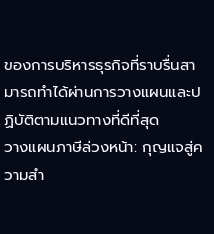ของการบริหารธุรกิจที่ราบรื่นสามารถทำได้ผ่านการวางแผนและปฏิบัติตามแนวทางที่ดีที่สุด
วางแผนภาษีล่วงหน้า: กุญแจสู่ความสำ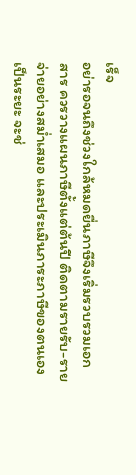เร็จ
อย่ารอจนถึงช่วงใกล้หมดยื่นภาษีจึงเริ่มรวบรวมเอกสาร ควรวางแผนภาษีตั้งแต่ต้นปี ติดตามรายรับ-รายจ่ายอย่างสม่ำเสมอ และประเมินภาระภาษีของตนเองเป็นระยะ จะช่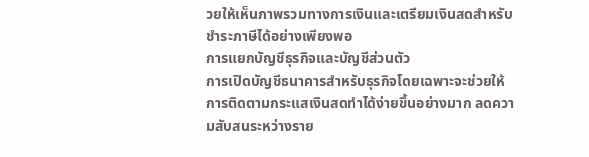วยให้เห็นภาพรวมทางการเงินและเตรียมเงินสดสำหรับชำระภาษีได้อย่างเพียงพอ
การแยกบัญชีธุรกิจและบัญชีส่วนตัว
การเปิดบัญชีธนาคารสำหรับธุรกิจโดยเฉพาะจะช่วยให้การติดตามกระแสเงินสดทำได้ง่ายขึ้นอย่างมาก ลดความสับสนระหว่างราย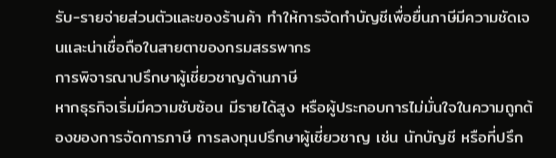รับ-รายจ่ายส่วนตัวและของร้านค้า ทำให้การจัดทำบัญชีเพื่อยื่นภาษีมีความชัดเจนและน่าเชื่อถือในสายตาของกรมสรรพากร
การพิจารณาปรึกษาผู้เชี่ยวชาญด้านภาษี
หากธุรกิจเริ่มมีความซับซ้อน มีรายได้สูง หรือผู้ประกอบการไม่มั่นใจในความถูกต้องของการจัดการภาษี การลงทุนปรึกษาผู้เชี่ยวชาญ เช่น นักบัญชี หรือที่ปรึก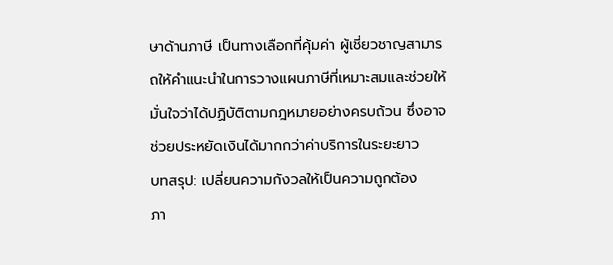ษาด้านภาษี เป็นทางเลือกที่คุ้มค่า ผู้เชี่ยวชาญสามารถให้คำแนะนำในการวางแผนภาษีที่เหมาะสมและช่วยให้มั่นใจว่าได้ปฏิบัติตามกฎหมายอย่างครบถ้วน ซึ่งอาจช่วยประหยัดเงินได้มากกว่าค่าบริการในระยะยาว
บทสรุป: เปลี่ยนความกังวลให้เป็นความถูกต้อง
ภา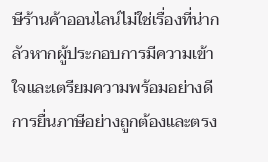ษีร้านค้าออนไลน์ไม่ใช่เรื่องที่น่ากลัวหากผู้ประกอบการมีความเข้าใจและเตรียมความพร้อมอย่างดี การยื่นภาษีอย่างถูกต้องและตรง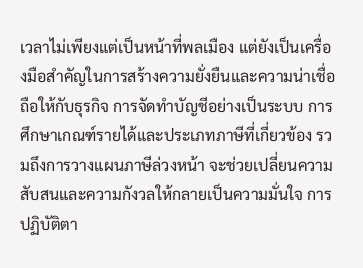เวลาไม่เพียงแต่เป็นหน้าที่พลเมือง แต่ยังเป็นเครื่องมือสำคัญในการสร้างความยั่งยืนและความน่าเชื่อถือให้กับธุรกิจ การจัดทำบัญชีอย่างเป็นระบบ การศึกษาเกณฑ์รายได้และประเภทภาษีที่เกี่ยวข้อง รวมถึงการวางแผนภาษีล่วงหน้า จะช่วยเปลี่ยนความสับสนและความกังวลให้กลายเป็นความมั่นใจ การปฏิบัติตา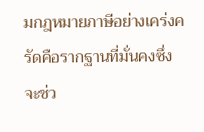มกฎหมายภาษีอย่างเคร่งครัดคือรากฐานที่มั่นคงซึ่งจะช่ว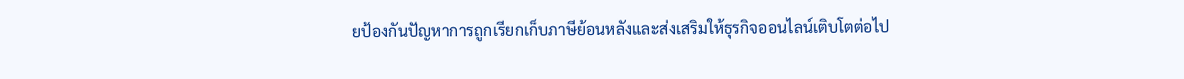ยป้องกันปัญหาการถูกเรียกเก็บภาษีย้อนหลังและส่งเสริมให้ธุรกิจออนไลน์เติบโตต่อไป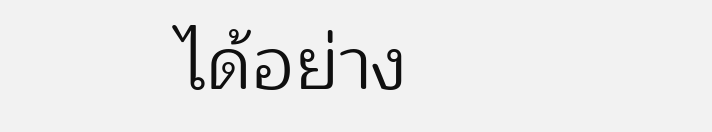ได้อย่าง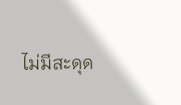ไม่มีสะดุด